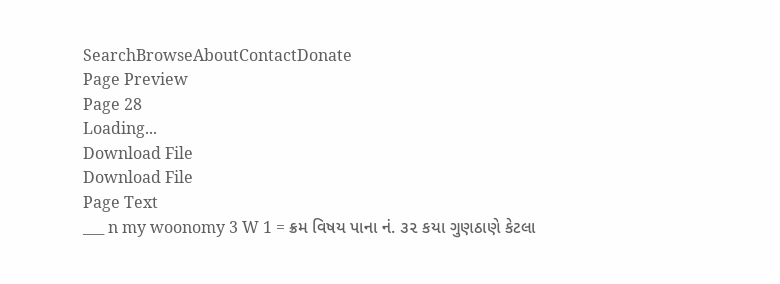SearchBrowseAboutContactDonate
Page Preview
Page 28
Loading...
Download File
Download File
Page Text
___ n my woonomy 3 W 1 = ક્રમ વિષય પાના નં. ૩૨ કયા ગુણઠાણે કેટલા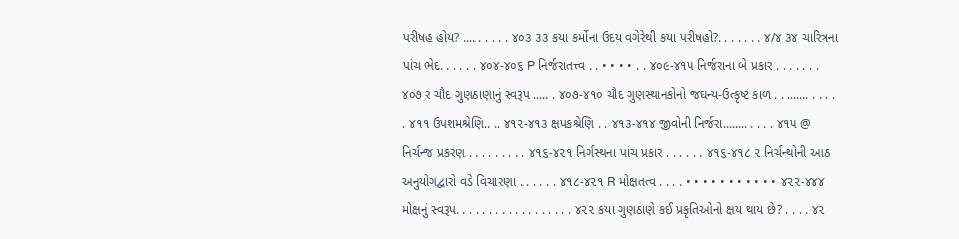પરીષહ હોય? .... . . . . . ૪૦૩ ૩૩ કયા કર્મોના ઉદય વગેરેથી કયા પરીષહો?. . . . . . . ૪/૪ ૩૪ ચારિત્રના પાંચ ભેદ. . . . . . ૪૦૪-૪૦૬ P નિર્જરાતત્ત્વ . . • • • • . . ૪૦૯-૪૧૫ નિર્જરાના બે પ્રકાર . . . . . . . ૪૦૭ ર ચૌદ ગુણઠાણાનું સ્વરૂપ ..... . ૪૦૭-૪૧૦ ચૌદ ગુણસ્થાનકોનો જઘન્ય-ઉત્કૃષ્ટ કાળ . . ....... . . . . . ૪૧૧ ઉપશમશ્રેણિ.. .. ૪૧૨-૪૧૩ ક્ષપકશ્રેણિ . . ૪૧૩-૪૧૪ જીવોની નિર્જરા........ . . . . ૪૧૫ @ નિર્ચન્જ પ્રકરણ . . . . . . . . . ૪૧૬-૪૨૧ નિર્ગસ્થના પાંચ પ્રકાર . . . . . . ૪૧૬-૪૧૮ ૨ નિર્ચન્થોની આઠ અનુયોગદ્વારો વડે વિચારણા . . . . . . ૪૧૮-૪૨૧ R મોક્ષતત્વ . . . . • • • • • • • • • • • ૪૨૨-૪૪૪ મોક્ષનું સ્વરૂપ. . . . . . . . . . . . . . . . . . ૪૨૨ કયા ગુણઠાણે કઈ પ્રકૃતિઓનો ક્ષય થાય છે? . . . . ૪૨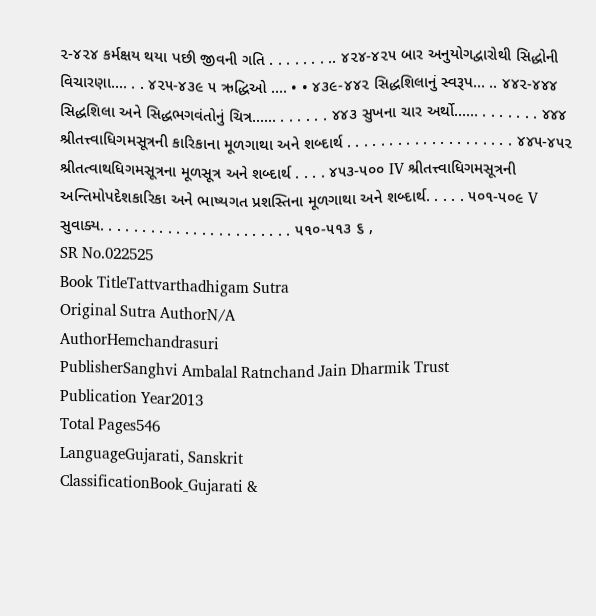૨-૪૨૪ કર્મક્ષય થયા પછી જીવની ગતિ . . . . . . . .. ૪૨૪-૪૨૫ બાર અનુયોગદ્વારોથી સિદ્ધોની વિચારણા.... . . ૪૨૫-૪૩૯ ૫ ઋદ્ધિઓ .... • • ૪૩૯-૪૪૨ સિદ્ધશિલાનું સ્વરૂપ... .. ૪૪૨-૪૪૪ સિદ્ધશિલા અને સિદ્ધભગવંતોનું ચિત્ર...... . . . . . . ૪૪૩ સુખના ચાર અર્થો...... . . . . . . . ૪૪૪ શ્રીતત્ત્વાધિગમસૂત્રની કારિકાના મૂળગાથા અને શબ્દાર્થ . . . . . . . . . . . . . . . . . . . . ૪૪૫-૪૫૨ શ્રીતત્વાથધિગમસૂત્રના મૂળસૂત્ર અને શબ્દાર્થ . . . . ૪૫૩-૫૦૦ IV શ્રીતત્ત્વાધિગમસૂત્રની અન્તિમોપદેશકારિકા અને ભાષ્યગત પ્રશસ્તિના મૂળગાથા અને શબ્દાર્થ. . . . . ૫૦૧-૫૦૯ V સુવાક્ય. . . . . . . . . . . . . . . . . . . . . . . ૫૧૦-૫૧૩ ૬ ,
SR No.022525
Book TitleTattvarthadhigam Sutra
Original Sutra AuthorN/A
AuthorHemchandrasuri
PublisherSanghvi Ambalal Ratnchand Jain Dharmik Trust
Publication Year2013
Total Pages546
LanguageGujarati, Sanskrit
ClassificationBook_Gujarati &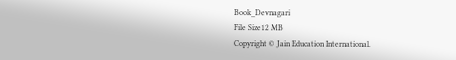Book_Devnagari
File Size12 MB
Copyright © Jain Education International.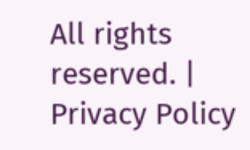All rights reserved. | Privacy Policy